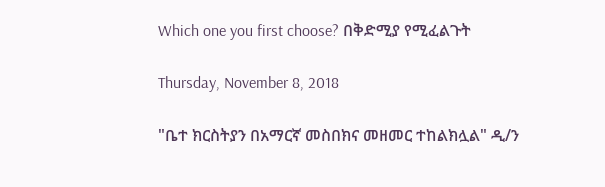Which one you first choose? በቅድሚያ የሚፈልጉት

Thursday, November 8, 2018

"ቤተ ክርስትያን በአማርኛ መስበክና መዘመር ተከልክሏል" ዲ/ን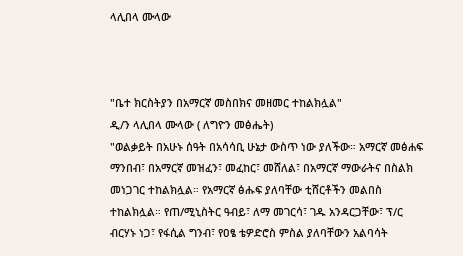ላሊበላ ሙላው



"ቤተ ክርስትያን በአማርኛ መስበክና መዘመር ተከልክሏል"
ዲ/ን ላሊበላ ሙላው ( ለግዮን መፅሔት)
"ወልቃይት በአሁኑ ሰዓት በአሳሳቢ ሁኔታ ውስጥ ነው ያለችው። አማርኛ መፅሐፍ ማንበብ፣ በአማርኛ መዝፈን፣ መፈከር፣ መሸለል፣ በአማርኛ ማውራትና በስልክ መነጋገር ተከልክሏል። የአማርኛ ፅሑፍ ያለባቸው ቲሸርቶችን መልበስ ተከልክሏል። የጠ/ሚኒስትር ዓብይ፣ ለማ መገርሳ፣ ገዱ አንዳርጋቸው፣ ፕ/ር ብርሃኑ ነጋ፣ የፋሲል ግንብ፣ የዐፄ ቴዎድሮስ ምስል ያለባቸውን አልባሳት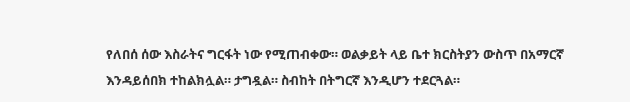የለበሰ ሰው እስራትና ግርፋት ነው የሚጠብቀው። ወልቃይት ላይ ቤተ ክርስትያን ውስጥ በአማርኛ እንዳይሰበክ ተከልክሏል። ታግዷል። ስብከት በትግርኛ እንዲሆን ተደርጓል።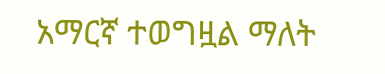አማርኛ ተወግዟል ማለት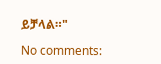ይቻላል።"

No comments: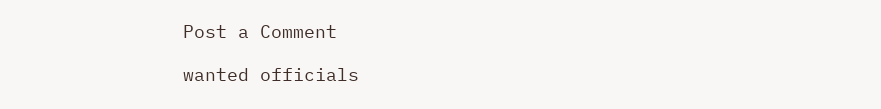Post a Comment

wanted officials